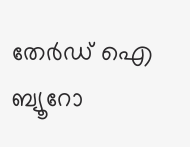തേർഡ് ഐ ബ്യൂറോ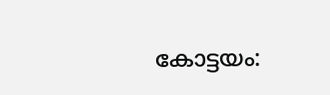കോട്ടയം: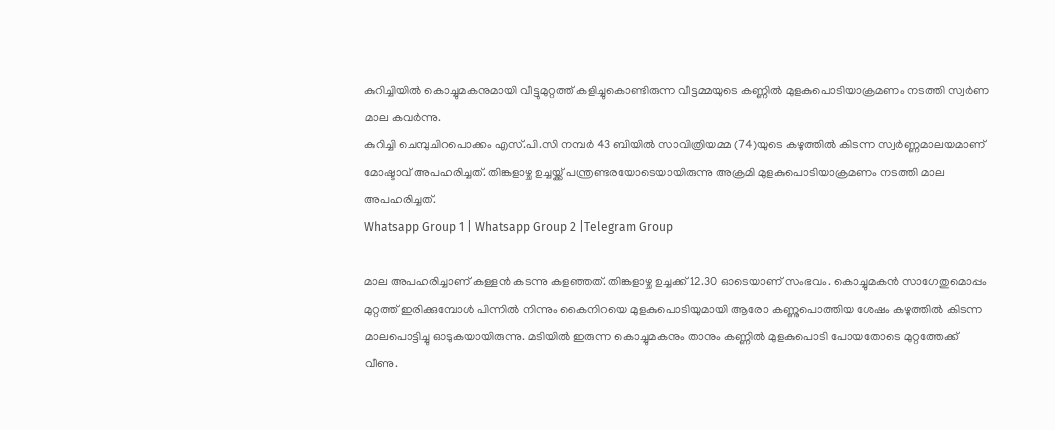കുറിച്ചിയിൽ കൊച്ചുമകനുമായി വീട്ടുമുറ്റത്ത് കളിച്ചുകൊണ്ടിരുന്ന വീട്ടമ്മയുടെ കണ്ണിൽ മുളകുപൊടിയാക്രമണം നടത്തി സ്വർണ മാല കവർന്നു.
കുറിച്ചി ചെമ്പുചിറപൊക്കം എസ്.പി.സി നമ്പർ 43 ബിയിൽ സാവിത്രിയമ്മ (74)യുടെ കഴുത്തിൽ കിടന്ന സ്വർണ്ണമാലയമാണ് മോഷ്ടാവ് അപഹരിച്ചത്. തിങ്കളാഴ്ച ഉച്ചയ്ക്ക് പന്ത്രണ്ടരയോടെയായിരുന്നു അക്രമി മുളകുപൊടിയാക്രമണം നടത്തി മാല അപഹരിച്ചത്.
Whatsapp Group 1 | Whatsapp Group 2 |Telegram Group

മാല അപഹരിച്ചാണ് കള്ളൻ കടന്നു കളഞ്ഞത്. തിങ്കളാഴ്ച ഉച്ചക്ക് 12.30 ഓടെയാണ് സംഭവം. കൊച്ചുമകൻ സാഗേതുമൊപ്പം മുറ്റത്ത് ഇരിക്കുമ്പോൾ പിന്നിൽ നിന്നും കൈനിറയെ മുളകുപൊടിയുമായി ആരോ കണ്ണുപൊത്തിയ ശേഷം കഴുത്തിൽ കിടന്ന മാലപൊട്ടിച്ചു ഓടുകയായിരുന്നു. മടിയിൽ ഇരുന്ന കൊച്ചുമകനും താനും കണ്ണിൽ മുളകുപൊടി പോയതോടെ മുറ്റത്തേക്ക് വീണു.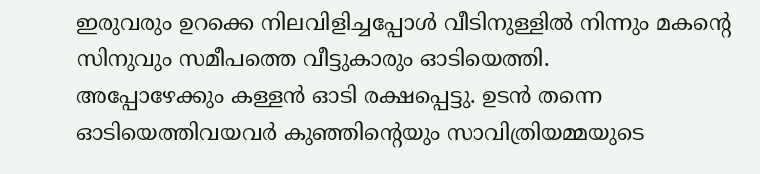ഇരുവരും ഉറക്കെ നിലവിളിച്ചപ്പോൾ വീടിനുള്ളിൽ നിന്നും മകന്റെ സിനുവും സമീപത്തെ വീട്ടുകാരും ഓടിയെത്തി.
അപ്പോഴേക്കും കള്ളൻ ഓടി രക്ഷപ്പെട്ടു. ഉടൻ തന്നെ ഓടിയെത്തിവയവർ കുഞ്ഞിന്റെയും സാവിത്രിയമ്മയുടെ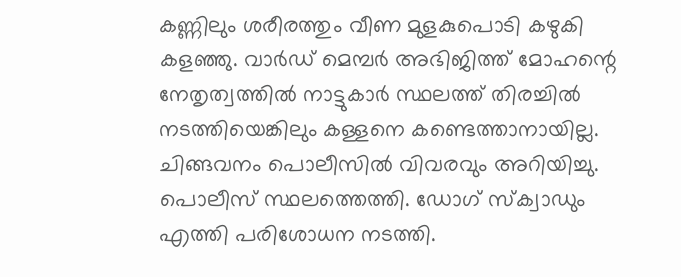കണ്ണിലും ശരീരത്തും വീണ മുളകുപൊടി കഴുകി കളഞ്ഞു. വാർഡ് മെമ്പർ അഭിജിത്ത് മോഹന്റെ നേതൃത്വത്തിൽ നാട്ടുകാർ സ്ഥലത്ത് തിരച്ചിൽ നടത്തിയെങ്കിലും കള്ളനെ കണ്ടെത്താനായില്ല.
ചിങ്ങവനം പൊലീസിൽ വിവരവും അറിയിച്ചു. പൊലീസ് സ്ഥലത്തെത്തി. ഡോഗ് സ്ക്വാഡും എത്തി പരിശോധന നടത്തി.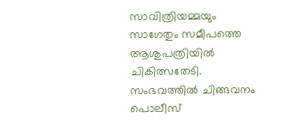സാവിത്രിയമ്മയും സാഗേതും സമീപത്തെ ആശുപത്രിയിൽ ചികിത്സതേടി. സംഭവത്തിൽ ചിങ്ങവനം പൊലീസ്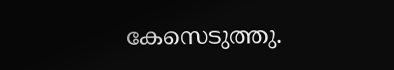കേസെടുത്തു.